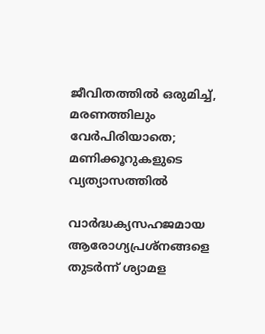ജീവിതത്തിൽ ഒരുമിച്ച്, മരണത്തിലും വേർപിരിയാതെ; മണിക്കൂറുകളുടെ വ്യത്യാസത്തിൽ

വാർദ്ധക്യസഹജമായ ആരോഗ്യപ്രശ്നങ്ങളെ തുടർന്ന് ശ്യാമള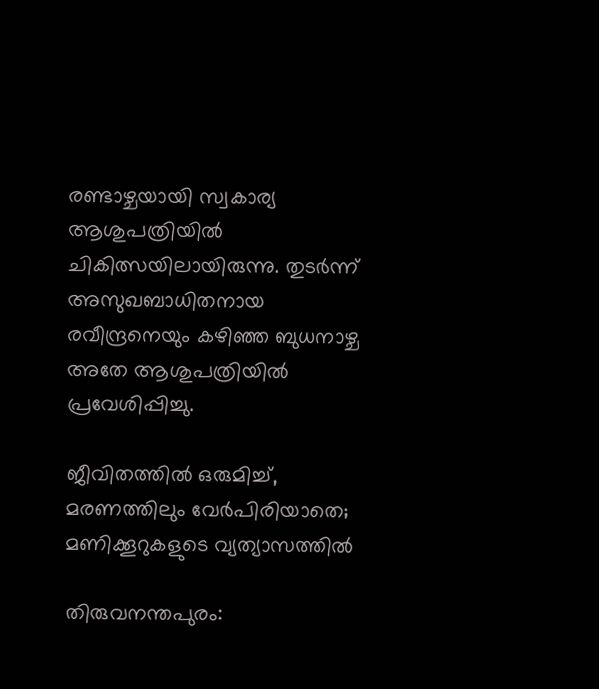രണ്ടാഴ്ചയായി സ്വകാര്യ ആശുപത്രിയിൽ ചികിത്സയിലായിരുന്നു. തുടർന്ന് അസുഖബാധിതനായ രവീന്ദ്രനെയും കഴിഞ്ഞ ബുധനാഴ്ച അതേ ആശുപത്രിയിൽ പ്രവേശിപ്പിച്ചു.

ജീവിതത്തിൽ ഒരുമിച്ച്, മരണത്തിലും വേർപിരിയാതെ; മണിക്കൂറുകളുടെ വ്യത്യാസത്തിൽ

തിരുവനന്തപുരം: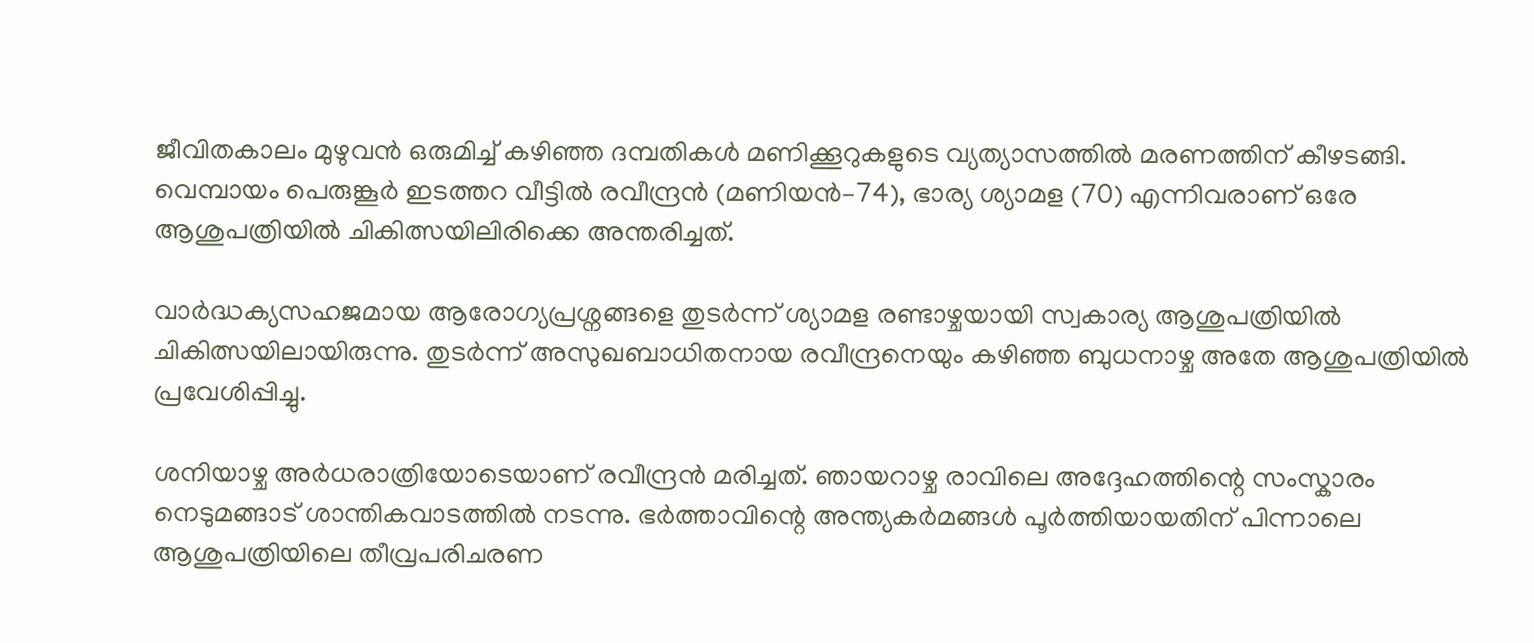ജീവിതകാലം മുഴുവൻ ഒരുമിച്ച് കഴിഞ്ഞ ദമ്പതികൾ മണിക്കൂറുകളുടെ വ്യത്യാസത്തിൽ മരണത്തിന് കീഴടങ്ങി. വെമ്പായം പെരുങ്കൂർ ഇടത്തറ വീട്ടിൽ രവീന്ദ്രൻ (മണിയൻ–74), ഭാര്യ ശ്യാമള (70) എന്നിവരാണ് ഒരേ ആശുപത്രിയിൽ ചികിത്സയിലിരിക്കെ അന്തരിച്ചത്.

വാർദ്ധക്യസഹജമായ ആരോഗ്യപ്രശ്നങ്ങളെ തുടർന്ന് ശ്യാമള രണ്ടാഴ്ചയായി സ്വകാര്യ ആശുപത്രിയിൽ ചികിത്സയിലായിരുന്നു. തുടർന്ന് അസുഖബാധിതനായ രവീന്ദ്രനെയും കഴിഞ്ഞ ബുധനാഴ്ച അതേ ആശുപത്രിയിൽ പ്രവേശിപ്പിച്ചു.

ശനിയാഴ്ച അർധരാത്രിയോടെയാണ് രവീന്ദ്രൻ മരിച്ചത്. ഞായറാഴ്ച രാവിലെ അദ്ദേഹത്തിന്റെ സംസ്കാരം നെടുമങ്ങാട് ശാന്തികവാടത്തിൽ നടന്നു. ഭർത്താവിന്റെ അന്ത്യകർമങ്ങൾ പൂർത്തിയായതിന് പിന്നാലെ ആശുപത്രിയിലെ തീവ്രപരിചരണ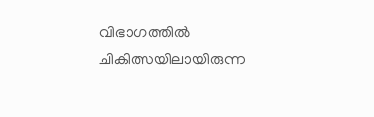വിഭാഗത്തിൽ ചികിത്സയിലായിരുന്ന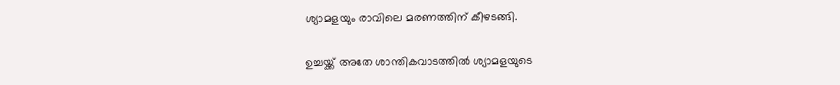ശ്യാമളയും രാവിലെ മരണത്തിന് കീഴടങ്ങി.

ഉച്ചയ്ക്ക് അതേ ശാന്തികവാടത്തിൽ ശ്യാമളയുടെ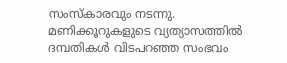സംസ്കാരവും നടന്നു. മണിക്കൂറുകളുടെ വ്യത്യാസത്തിൽ ദമ്പതികൾ വിടപറഞ്ഞ സംഭവം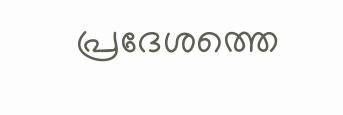പ്രദേശത്തെ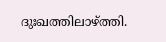ദുഃഖത്തിലാഴ്ത്തി.